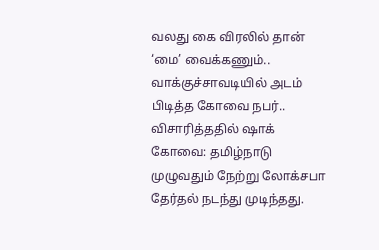வலது கை விரலில் தான் ‘மை’ வைக்கணும்.. வாக்குச்சாவடியில் அடம் பிடித்த கோவை நபர்.. விசாரித்ததில் ஷாக்
கோவை: தமிழ்நாடு முழுவதும் நேற்று லோக்சபா தேர்தல் நடந்து முடிந்தது.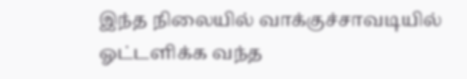இந்த நிலையில் வாக்குச்சாவடியில் ஓட்டளிக்க வந்த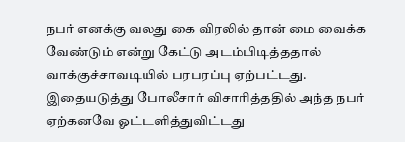நபர் எனக்கு வலது கை விரலில் தான் மை வைக்க வேண்டும் என்று கேட்டு அடம்பிடித்ததால் வாக்குச்சாவடியில் பரபரப்பு ஏற்பட்டது. இதையடுத்து போலீசார் விசாரித்ததில் அந்த நபர் ஏற்கனவே ஓட்டளித்துவிட்டது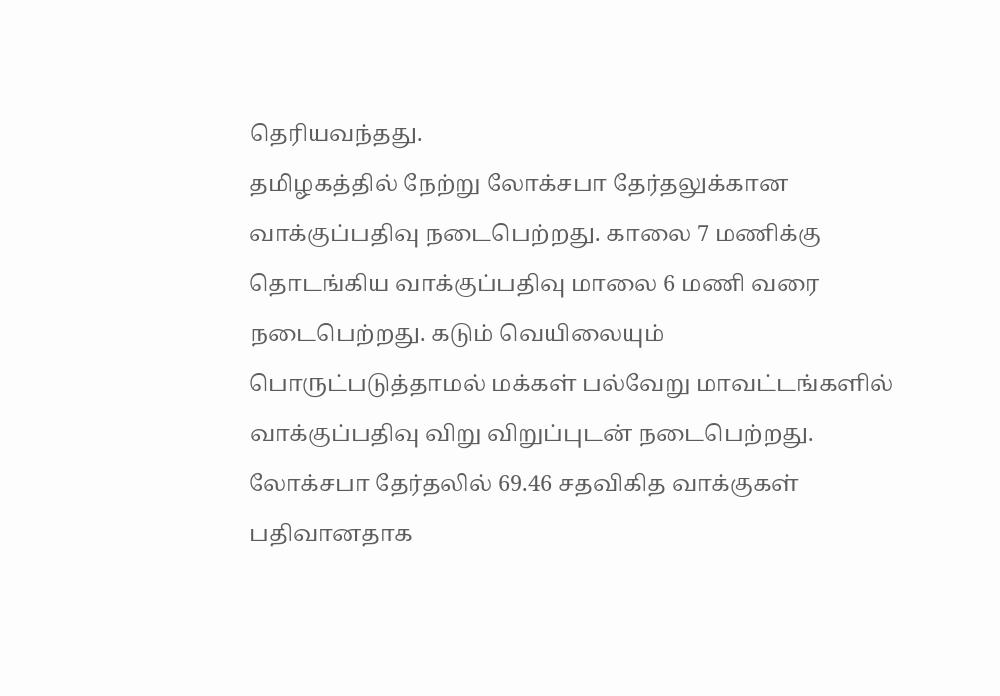தெரியவந்தது.
தமிழகத்தில் நேற்று லோக்சபா தேர்தலுக்கான வாக்குப்பதிவு நடைபெற்றது. காலை 7 மணிக்கு தொடங்கிய வாக்குப்பதிவு மாலை 6 மணி வரை நடைபெற்றது. கடும் வெயிலையும் பொருட்படுத்தாமல் மக்கள் பல்வேறு மாவட்டங்களில் வாக்குப்பதிவு விறு விறுப்புடன் நடைபெற்றது. லோக்சபா தேர்தலில் 69.46 சதவிகித வாக்குகள் பதிவானதாக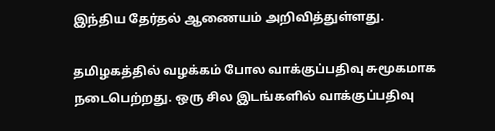இந்திய தேர்தல் ஆணையம் அறிவித்துள்ளது.

தமிழகத்தில் வழக்கம் போல வாக்குப்பதிவு சுமூகமாக நடைபெற்றது. ஒரு சில இடங்களில் வாக்குப்பதிவு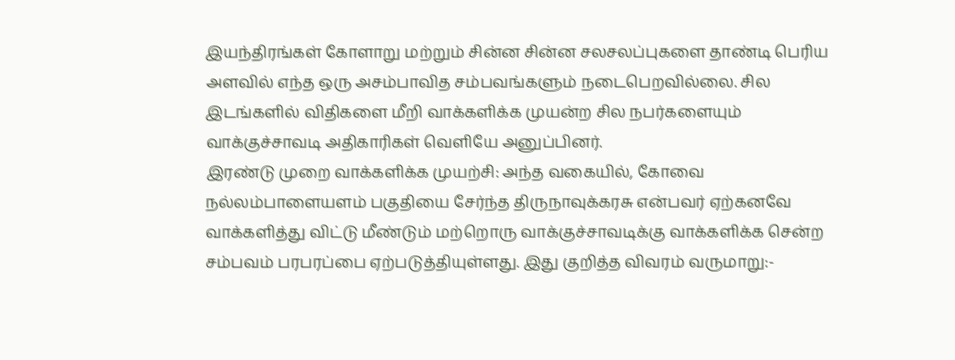இயந்திரங்கள் கோளாறு மற்றும் சின்ன சின்ன சலசலப்புகளை தாண்டி பெரிய அளவில் எந்த ஒரு அசம்பாவித சம்பவங்களும் நடைபெறவில்லை. சில இடங்களில் விதிகளை மீறி வாக்களிக்க முயன்ற சில நபர்களையும் வாக்குச்சாவடி அதிகாரிகள் வெளியே அனுப்பினர்.
இரண்டு முறை வாக்களிக்க முயற்சி: அந்த வகையில், கோவை நல்லம்பாளையளம் பகுதியை சேர்ந்த திருநாவுக்கரசு என்பவர் ஏற்கனவே வாக்களித்து விட்டு மீண்டும் மற்றொரு வாக்குச்சாவடிக்கு வாக்களிக்க சென்ற சம்பவம் பரபரப்பை ஏற்படுத்தியுள்ளது. இது குறித்த விவரம் வருமாறு:-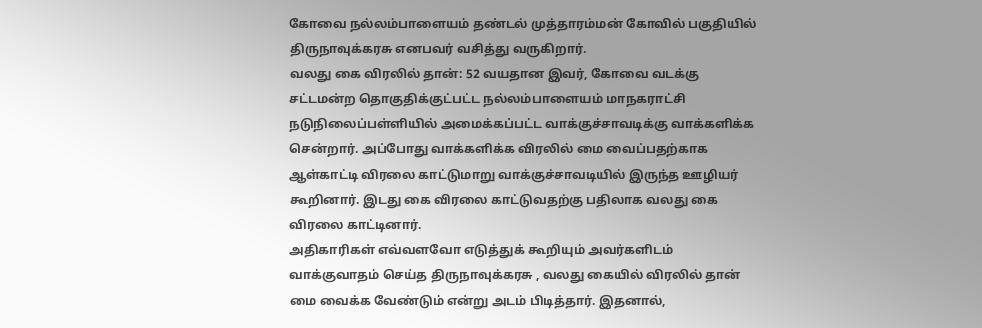கோவை நல்லம்பாளையம் தண்டல் முத்தாரம்மன் கோவில் பகுதியில் திருநாவுக்கரசு எனபவர் வசித்து வருகிறார்.
வலது கை விரலில் தான்: 52 வயதான இவர், கோவை வடக்கு சட்டமன்ற தொகுதிக்குட்பட்ட நல்லம்பாளையம் மாநகராட்சி நடுநிலைப்பள்ளியில் அமைக்கப்பட்ட வாக்குச்சாவடிக்கு வாக்களிக்க சென்றார். அப்போது வாக்களிக்க விரலில் மை வைப்பதற்காக ஆள்காட்டி விரலை காட்டுமாறு வாக்குச்சாவடியில் இருந்த ஊழியர் கூறினார். இடது கை விரலை காட்டுவதற்கு பதிலாக வலது கை விரலை காட்டினார்.
அதிகாரிகள் எவ்வளவோ எடுத்துக் கூறியும் அவர்களிடம் வாக்குவாதம் செய்த திருநாவுக்கரசு , வலது கையில் விரலில் தான் மை வைக்க வேண்டும் என்று அடம் பிடித்தார். இதனால்,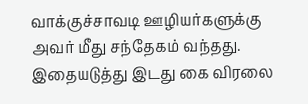வாக்குச்சாவடி ஊழியர்களுக்கு அவர் மீது சந்தேகம் வந்தது. இதையடுத்து இடது கை விரலை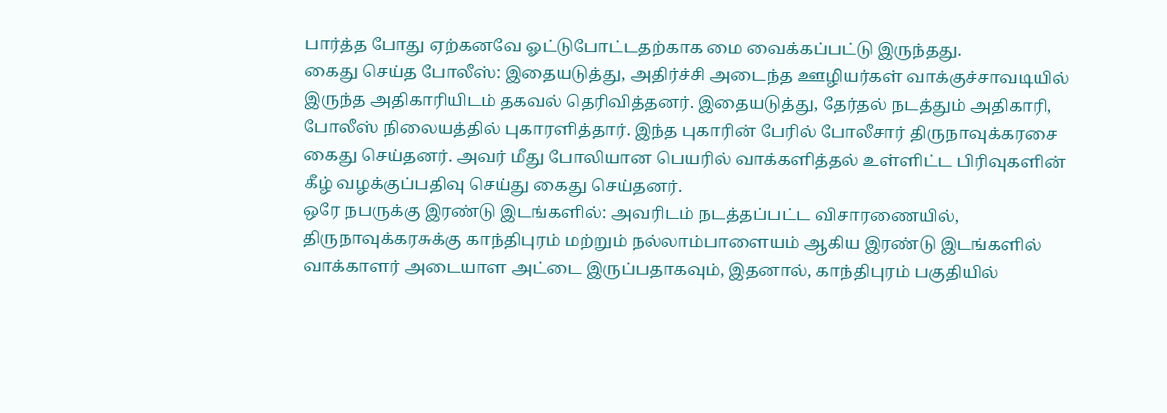பார்த்த போது ஏற்கனவே ஓட்டுபோட்டதற்காக மை வைக்கப்பட்டு இருந்தது.
கைது செய்த போலீஸ்: இதையடுத்து, அதிர்ச்சி அடைந்த ஊழியர்கள் வாக்குச்சாவடியில் இருந்த அதிகாரியிடம் தகவல் தெரிவித்தனர். இதையடுத்து, தேர்தல் நடத்தும் அதிகாரி, போலீஸ் நிலையத்தில் புகாரளித்தார். இந்த புகாரின் பேரில் போலீசார் திருநாவுக்கரசை கைது செய்தனர். அவர் மீது போலியான பெயரில் வாக்களித்தல் உள்ளிட்ட பிரிவுகளின் கீழ் வழக்குப்பதிவு செய்து கைது செய்தனர்.
ஒரே நபருக்கு இரண்டு இடங்களில்: அவரிடம் நடத்தப்பட்ட விசாரணையில், திருநாவுக்கரசுக்கு காந்திபுரம் மற்றும் நல்லாம்பாளையம் ஆகிய இரண்டு இடங்களில் வாக்காளர் அடையாள அட்டை இருப்பதாகவும், இதனால், காந்திபுரம் பகுதியில்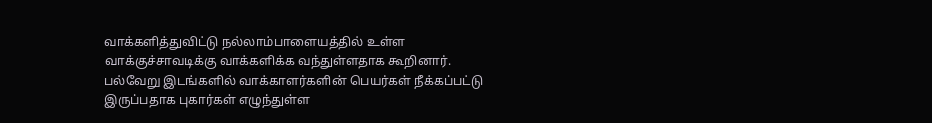வாக்களித்துவிட்டு நல்லாம்பாளையத்தில் உள்ள வாக்குச்சாவடிக்கு வாக்களிக்க வந்துள்ளதாக கூறினார்.
பல்வேறு இடங்களில் வாக்காளர்களின் பெயர்கள் நீக்கப்பட்டு இருப்பதாக புகார்கள் எழுந்துள்ள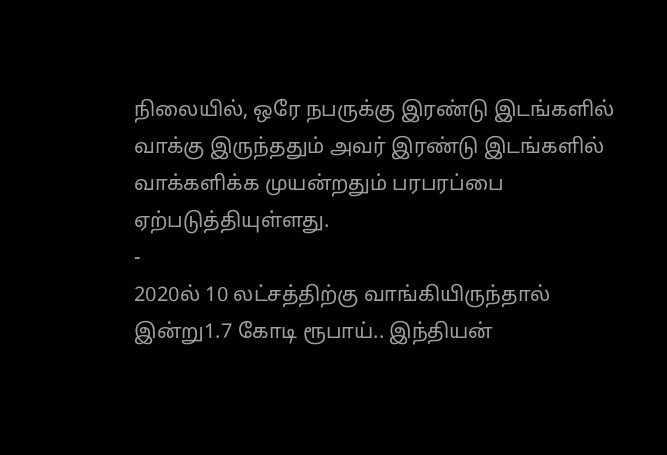நிலையில், ஒரே நபருக்கு இரண்டு இடங்களில் வாக்கு இருந்ததும் அவர் இரண்டு இடங்களில் வாக்களிக்க முயன்றதும் பரபரப்பை ஏற்படுத்தியுள்ளது.
-
2020ல் 10 லட்சத்திற்கு வாங்கியிருந்தால் இன்று1.7 கோடி ரூபாய்.. இந்தியன்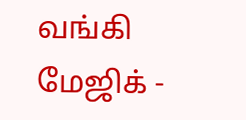வங்கி மேஜிக் -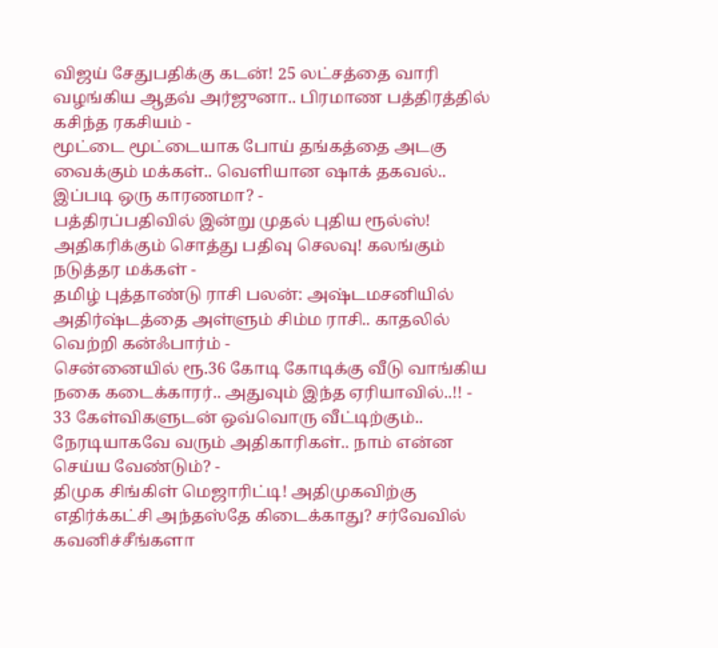விஜய் சேதுபதிக்கு கடன்! 25 லட்சத்தை வாரி வழங்கிய ஆதவ் அர்ஜுனா.. பிரமாண பத்திரத்தில் கசிந்த ரகசியம் -
மூட்டை மூட்டையாக போய் தங்கத்தை அடகு வைக்கும் மக்கள்.. வெளியான ஷாக் தகவல்.. இப்படி ஒரு காரணமா? -
பத்திரப்பதிவில் இன்று முதல் புதிய ரூல்ஸ்! அதிகரிக்கும் சொத்து பதிவு செலவு! கலங்கும் நடுத்தர மக்கள் -
தமிழ் புத்தாண்டு ராசி பலன்: அஷ்டமசனியில் அதிர்ஷ்டத்தை அள்ளும் சிம்ம ராசி.. காதலில் வெற்றி கன்ஃபார்ம் -
சென்னையில் ரூ.36 கோடி கோடிக்கு வீடு வாங்கிய நகை கடைக்காரர்.. அதுவும் இந்த ஏரியாவில்..!! -
33 கேள்விகளுடன் ஒவ்வொரு வீட்டிற்கும்.. நேரடியாகவே வரும் அதிகாரிகள்.. நாம் என்ன செய்ய வேண்டும்? -
திமுக சிங்கிள் மெஜாரிட்டி! அதிமுகவிற்கு எதிர்க்கட்சி அந்தஸ்தே கிடைக்காது? சர்வேவில் கவனிச்சீங்களா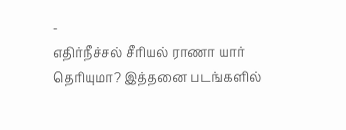-
எதிர்நீச்சல் சீரியல் ராணா யார் தெரியுமா? இத்தனை படங்களில்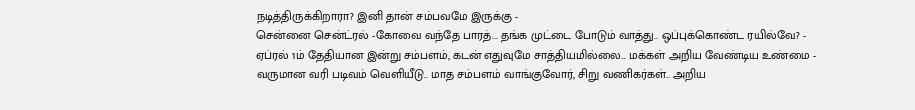நடித்திருக்கிறாரா? இனி தான் சம்பவமே இருக்கு -
சென்னை சென்ட்ரல் -கோவை வந்தே பாரத்... தங்க முட்டை போடும் வாத்து.. ஒப்புக்கொண்ட ரயில்வே? -
ஏப்ரல் 1ம் தேதியான இன்று சம்பளம், கடன் எதுவுமே சாத்தியமில்லை... மக்கள் அறிய வேண்டிய உண்மை -
வருமான வரி படிவம் வெளியீடு.. மாத சம்பளம் வாங்குவோர், சிறு வணிகர்கள்.. அறிய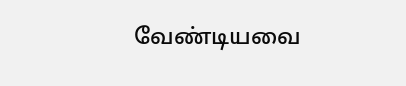வேண்டியவை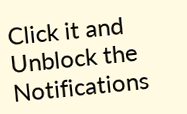Click it and Unblock the Notifications